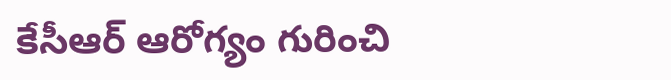కేసీఆర్ ఆరోగ్యం గురించి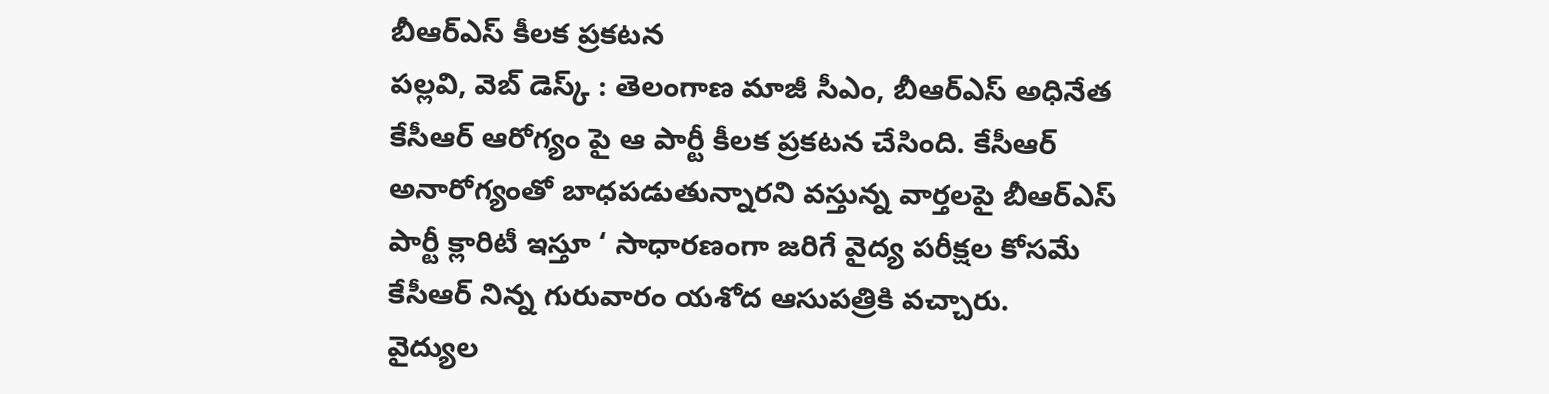బీఆర్ఎస్ కీలక ప్రకటన
పల్లవి, వెబ్ డెస్క్ : తెలంగాణ మాజీ సీఎం, బీఆర్ఎస్ అధినేత కేసీఆర్ ఆరోగ్యం పై ఆ పార్టీ కీలక ప్రకటన చేసింది. కేసీఆర్ అనారోగ్యంతో బాధపడుతున్నారని వస్తున్న వార్తలపై బీఆర్ఎస్ పార్టీ క్లారిటీ ఇస్తూ ‘ సాధారణంగా జరిగే వైద్య పరీక్షల కోసమే కేసీఆర్ నిన్న గురువారం యశోద ఆసుపత్రికి వచ్చారు.
వైద్యుల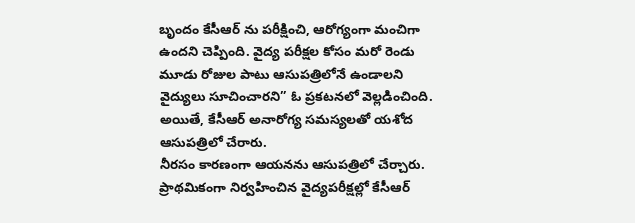బృందం కేసీఆర్ ను పరీక్షించి, ఆరోగ్యంగా మంచిగా ఉందని చెప్పింది. వైద్య పరీక్షల కోసం మరో రెండు మూడు రోజుల పాటు ఆసుపత్రిలోనే ఉండాలని వైద్యులు సూచించారని” ఓ ప్రకటనలో వెల్లడించింది. అయితే, కేసీఆర్ అనారోగ్య సమస్యలతో యశోద ఆసుపత్రిలో చేరారు.
నీరసం కారణంగా ఆయనను ఆసుపత్రిలో చేర్చారు. ప్రాథమికంగా నిర్వహించిన వైద్యపరీక్షల్లో కేసీఆర్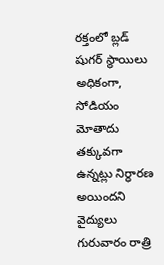రక్తంలో బ్లడ్ షుగర్ స్థాయిలు అధికంగా, సోడియం మోతాదు తక్కువగా ఉన్నట్లు నిర్ధారణ అయిందని వైద్యులు గురువారం రాత్రి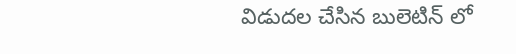విడుదల చేసిన బులెటిన్ లో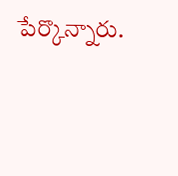పేర్కొన్నారు.